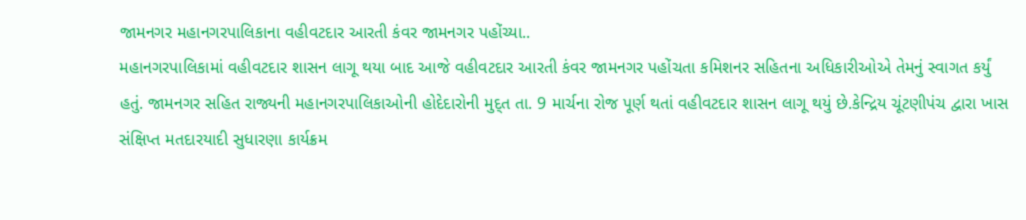જામનગર મહાનગરપાલિકાના વહીવટદાર આરતી કંવર જામનગર પહોંચ્યા..
મહાનગરપાલિકામાં વહીવટદાર શાસન લાગૂ થયા બાદ આજે વહીવટદાર આરતી કંવર જામનગર પહોંચતા કમિશનર સહિતના અધિકારીઓએ તેમનું સ્વાગત કર્યું હતું. જામનગર સહિત રાજ્યની મહાનગરપાલિકાઓની હોદેદારોની મુદ્ત તા. 9 માર્ચના રોજ પૂર્ણ થતાં વહીવટદાર શાસન લાગૂ થયું છે.કેન્દ્રિય ચૂંટણીપંચ દ્વારા ખાસ સંક્ષિપ્ત મતદારયાદી સુધારણા કાર્યક્રમ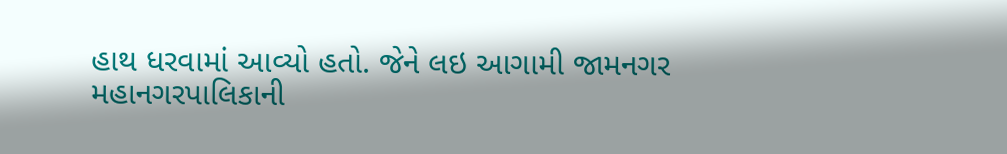હાથ ધરવામાં આવ્યો હતો. જેને લઇ આગામી જામનગર મહાનગરપાલિકાની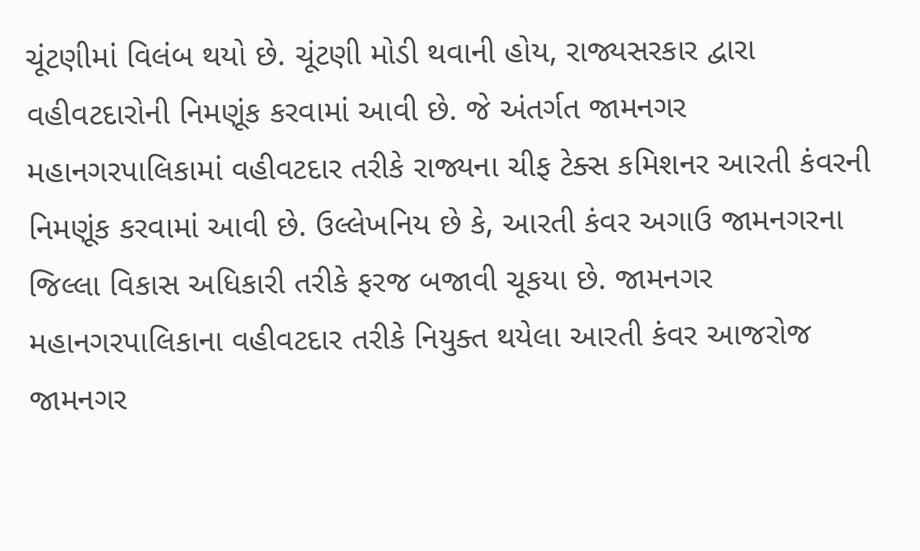ચૂંટણીમાં વિલંબ થયો છે. ચૂંટણી મોડી થવાની હોય, રાજ્યસરકાર દ્વારા વહીવટદારોની નિમણૂંક કરવામાં આવી છે. જે અંતર્ગત જામનગર મહાનગરપાલિકામાં વહીવટદાર તરીકે રાજ્યના ચીફ ટેક્સ કમિશનર આરતી કંવરની નિમણૂંક કરવામાં આવી છે. ઉલ્લેખનિય છે કે, આરતી કંવર અગાઉ જામનગરના જિલ્લા વિકાસ અધિકારી તરીકે ફરજ બજાવી ચૂકયા છે. જામનગર મહાનગરપાલિકાના વહીવટદાર તરીકે નિયુક્ત થયેલા આરતી કંવર આજરોજ જામનગર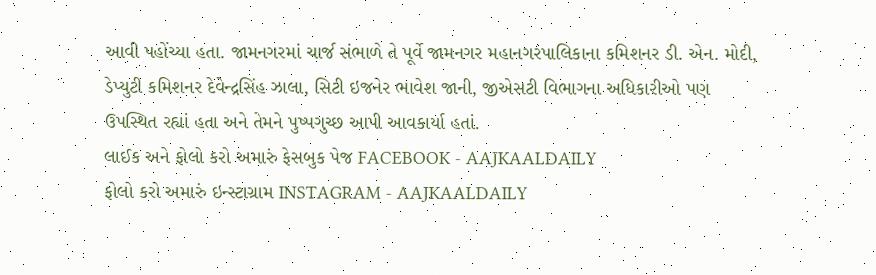આવી પહોંચ્યા હતા. જામનગરમાં ચાર્જ સંભાળે તે પૂર્વે જામનગર મહાનગરપાલિકાના કમિશનર ડી. એન. મોદી, ડેપ્યુટી કમિશનર દેવેન્દ્રસિંહ ઝાલા, સિટી ઇજનેર ભાવેશ જાની, જીએસટી વિભાગના અધિકારીઓ પણ ઉપસ્થિત રહ્યાં હતા અને તેમને પુષ્પગુચ્છ આપી આવકાર્યા હતાં.
લાઈક અને ફોલો કરો અમારું ફેસબુક પેજ FACEBOOK - AAJKAALDAILY
ફોલો કરો અમારું ઇન્સ્ટાગ્રામ INSTAGRAM - AAJKAALDAILY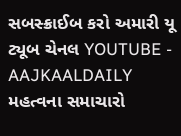સબસ્ક્રાઈબ કરો અમારી યૂ ટ્યૂબ ચેનલ YOUTUBE - AAJKAALDAILY
મહત્વના સમાચારો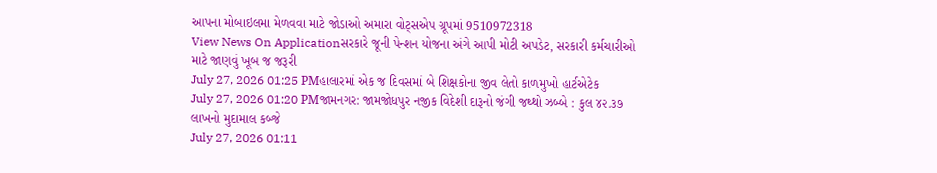આપના મોબાઇલમા મેળવવા માટે જોડાઓ અમારા વોટ્સએપ ગ્રૂપમાં 9510972318
View News On Applicationસરકારે જૂની પેન્શન યોજના અંગે આપી મોટી અપડેટ, સરકારી કર્મચારીઓ માટે જાણવું ખૂબ જ જરૂરી
July 27, 2026 01:25 PMહાલારમાં એક જ દિવસમાં બે શિક્ષકોના જીવ લેતો કાળમુખો હાર્ટએટેક
July 27, 2026 01:20 PMજામનગર: જામજોધપુર નજીક વિદેશી દારૂનો જંગી જથ્થો ઝબ્બે : કુલ ૪૨.૩૭ લાખનો મુદામાલ કબ્જે
July 27, 2026 01:11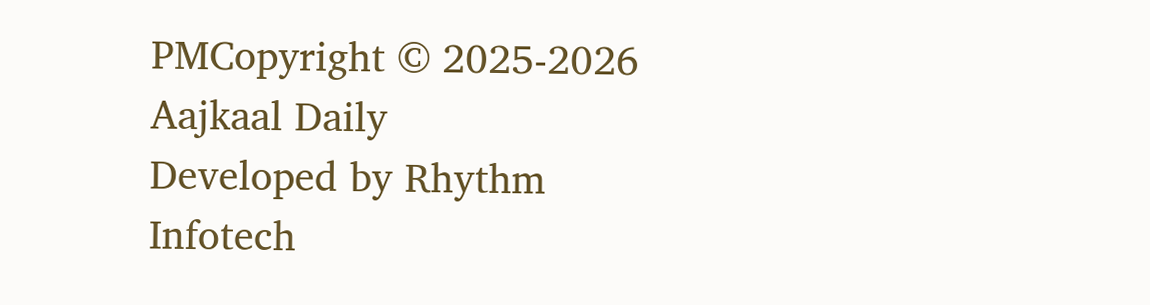PMCopyright © 2025-2026 Aajkaal Daily
Developed by Rhythm Infotech